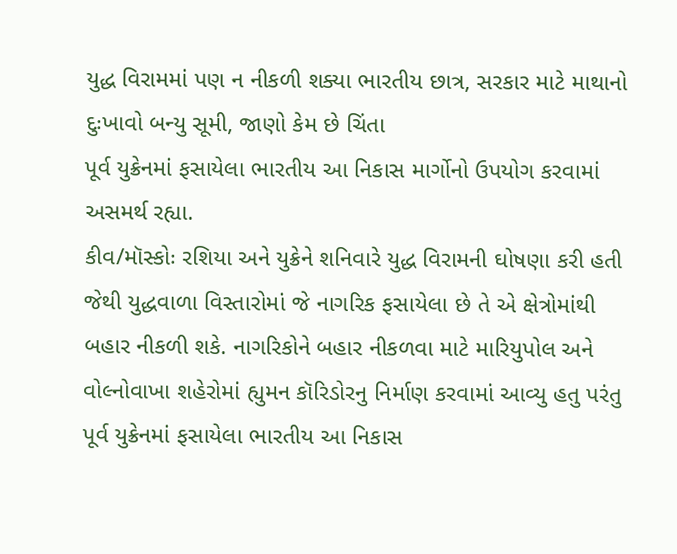યુદ્ધ વિરામમાં પણ ન નીકળી શક્યા ભારતીય છાત્ર, સરકાર માટે માથાનો દુઃખાવો બન્યુ સૂમી, જાણો કેમ છે ચિંતા
પૂર્વ યુક્રેનમાં ફસાયેલા ભારતીય આ નિકાસ માર્ગોનો ઉપયોગ કરવામાં અસમર્થ રહ્યા.
કીવ/મૉસ્કોઃ રશિયા અને યુક્રેને શનિવારે યુદ્ધ વિરામની ઘોષણા કરી હતી જેથી યુદ્ધવાળા વિસ્તારોમાં જે નાગરિક ફસાયેલા છે તે એ ક્ષેત્રોમાંથી બહાર નીકળી શકે. નાગરિકોને બહાર નીકળવા માટે મારિયુપોલ અને વોલ્નોવાખા શહેરોમાં હ્યુમન કૉરિડોરનુ નિર્માણ કરવામાં આવ્યુ હતુ પરંતુ પૂર્વ યુક્રેનમાં ફસાયેલા ભારતીય આ નિકાસ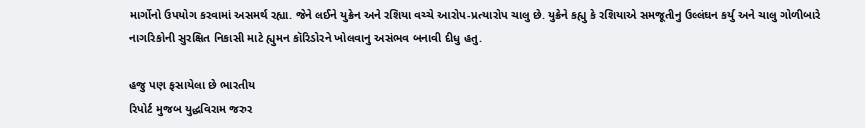માર્ગોનો ઉપયોગ કરવામાં અસમર્થ રહ્યા. જેને લઈને યુક્રેન અને રશિયા વચ્ચે આરોપ-પ્રત્યારોપ ચાલુ છે. યુક્રેને કહ્યુ કે રશિયાએ સમજૂતીનુ ઉલ્લંઘન કર્યુ અને ચાલુ ગોળીબારે નાગરિકોની સુરક્ષિત નિકાસી માટે હ્યુમન કૉરિડોરને ખોલવાનુ અસંભવ બનાવી દીધુ હતુ.

હજુ પણ ફસાયેલા છે ભારતીય
રિપોર્ટ મુજબ યુદ્ધવિરામ જરુર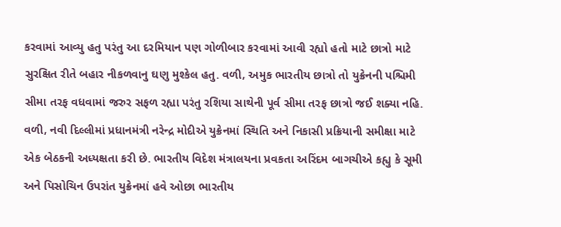કરવામાં આવ્યુ હતુ પરંતુ આ દરમિયાન પણ ગોળીબાર કરવામાં આવી રહ્યો હતો માટે છાત્રો માટે સુરક્ષિત રીતે બહાર નીકળવાનુ ઘણુ મુશ્કેલ હતુ. વળી, અમુક ભારતીય છાત્રો તો યુક્રેનની પશ્ચિમી સીમા તરફ વધવામાં જરુર સફળ રહ્યા પરંતુ રશિયા સાથેની પૂર્વ સીમા તરફ છાત્રો જઈ શક્યા નહિ. વળી, નવી દિલ્લીમાં પ્રધાનમંત્રી નરેન્દ્ર મોદીએ યુક્રેનમાં સ્થિતિ અને નિકાસી પ્રક્રિયાની સમીક્ષા માટે એક બેઠકની અધ્યક્ષતા કરી છે. ભારતીય વિદેશ મંત્રાલયના પ્રવકતા અરિંદમ બાગચીએ કહ્યુ કે સૂમી અને પિસોચિન ઉપરાંત યુક્રેનમાં હવે ઓછા ભારતીય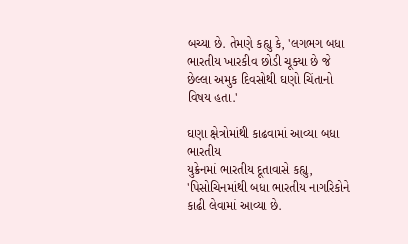બચ્યા છે. તેમણે કહ્યુ કે, 'લગભગ બધા ભારતીય ખારકીવ છોડી ચૂક્યા છે જે છેલ્લા અમુક દિવસોથી ઘણો ચિંતાનો વિષય હતા.'

ઘણા ક્ષેત્રોમાંથી કાઢવામાં આવ્યા બધા ભારતીય
યુક્રેનમાં ભારતીય દૂતાવાસે કહ્યુ, 'પિસોચિનમાંથી બધા ભારતીય નાગરિકોને કાઢી લેવામાં આવ્યા છે.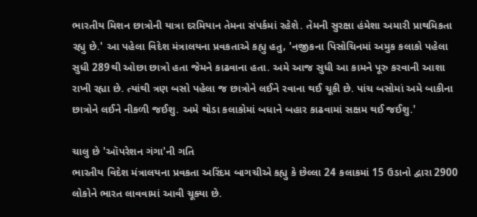ભારતીય મિશન છાત્રોની યાત્રા દરમિયાન તેમના સંપર્કમાં રહેશે. તેમની સુરક્ષા હંમેશા અમારી પ્રાથમિકતા રહ્યુ છે.' આ પહેલા વિદેશ મંત્રાલયના પ્રવકતાએ કહ્યુ હતુ, 'નજીકના પિસોચિનમાં અમુક કલાકો પહેલા સુધી 289થી ઓછા છાત્રો હતા જેમને કાઢવાના હતા. અમે આજ સુધી આ કામને પૂરુ કરવાની આશા રાખી રહ્યા છે. ત્યાંથી ત્રણ બસો પહેલા જ છાત્રોને લઈને રવાના થઈ ચૂકી છે. પાંચ બસોમાં અમે બાકીના છાત્રોને લઈને નીકળી જઈશુ. અમે થોડા કલાકોમાં બધાને બહાર કાઢવામાં સક્ષમ થઈ જઈશુ.'

ચાલુ છે 'ઑપરેશન ગંગા'ની ગતિ
ભારતીય વિદેશ મંત્રાલયના પ્રવકતા અરિંદમ બાગચીએ કહ્યુ કે છેલ્લા 24 કલાકમાં 15 ઉડાનો દ્વારા 2900 લોકોને ભારત લાવવામાં આવી ચૂક્યા છે.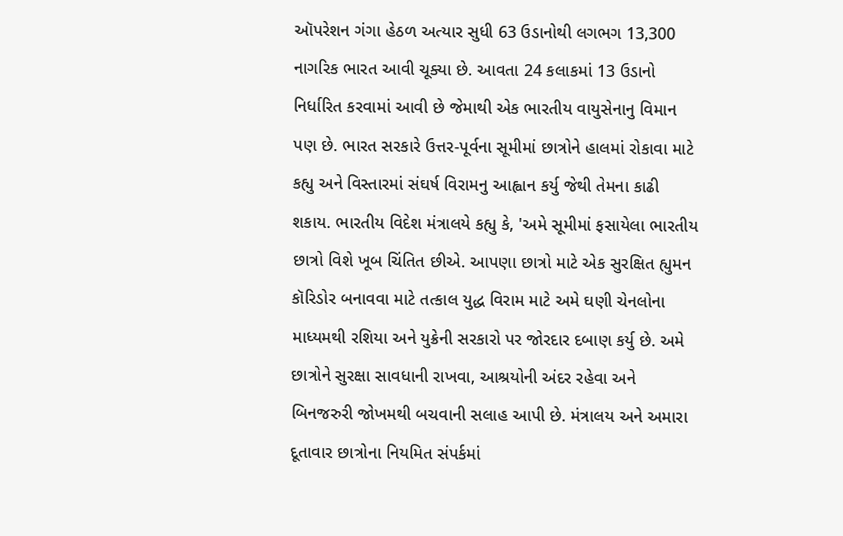ઑપરેશન ગંગા હેઠળ અત્યાર સુધી 63 ઉડાનોથી લગભગ 13,300 નાગરિક ભારત આવી ચૂક્યા છે. આવતા 24 કલાકમાં 13 ઉડાનો નિર્ધારિત કરવામાં આવી છે જેમાથી એક ભારતીય વાયુસેનાનુ વિમાન પણ છે. ભારત સરકારે ઉત્તર-પૂર્વના સૂમીમાં છાત્રોને હાલમાં રોકાવા માટે કહ્યુ અને વિસ્તારમાં સંઘર્ષ વિરામનુ આહ્વાન કર્યુ જેથી તેમના કાઢી શકાય. ભારતીય વિદેશ મંત્રાલયે કહ્યુ કે, 'અમે સૂમીમાં ફસાયેલા ભારતીય છાત્રો વિશે ખૂબ ચિંતિત છીએ. આપણા છાત્રો માટે એક સુરક્ષિત હ્યુમન કૉરિડોર બનાવવા માટે તત્કાલ યુદ્ધ વિરામ માટે અમે ઘણી ચેનલોના માધ્યમથી રશિયા અને યુક્રેની સરકારો પર જોરદાર દબાણ કર્યુ છે. અમે છાત્રોને સુરક્ષા સાવધાની રાખવા, આશ્રયોની અંદર રહેવા અને બિનજરુરી જોખમથી બચવાની સલાહ આપી છે. મંત્રાલય અને અમારા દૂતાવાર છાત્રોના નિયમિત સંપર્કમાં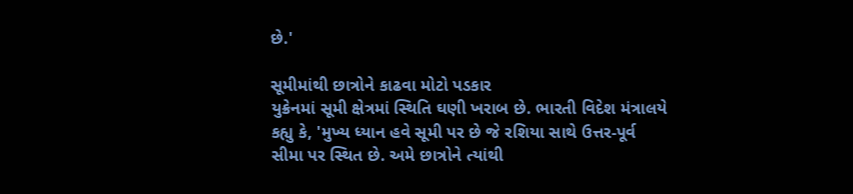છે.'

સૂમીમાંથી છાત્રોને કાઢવા મોટો પડકાર
યુક્રેનમાં સૂમી ક્ષેત્રમાં સ્થિતિ ઘણી ખરાબ છે. ભારતી વિદેશ મંત્રાલયે કહ્યુ કે, 'મુખ્ય ધ્યાન હવે સૂમી પર છે જે રશિયા સાથે ઉત્તર-પૂર્વ સીમા પર સ્થિત છે. અમે છાત્રોને ત્યાંથી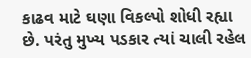કાઢવ માટે ઘણા વિકલ્પો શોધી રહ્યા છે. પરંતુ મુખ્ય પડકાર ત્યાં ચાલી રહેલ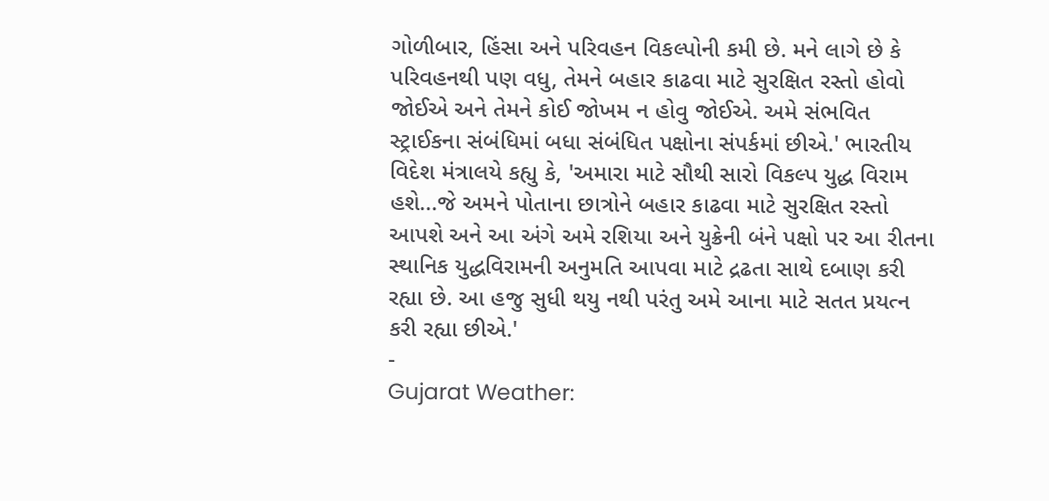ગોળીબાર, હિંસા અને પરિવહન વિકલ્પોની કમી છે. મને લાગે છે કે પરિવહનથી પણ વધુ, તેમને બહાર કાઢવા માટે સુરક્ષિત રસ્તો હોવો જોઈએ અને તેમને કોઈ જોખમ ન હોવુ જોઈએ. અમે સંભવિત સ્ટ્રાઈકના સંબંધિમાં બધા સંબંધિત પક્ષોના સંપર્કમાં છીએ.' ભારતીય વિદેશ મંત્રાલયે કહ્યુ કે, 'અમારા માટે સૌથી સારો વિકલ્પ યુદ્ધ વિરામ હશે...જે અમને પોતાના છાત્રોને બહાર કાઢવા માટે સુરક્ષિત રસ્તો આપશે અને આ અંગે અમે રશિયા અને યુક્રેની બંને પક્ષો પર આ રીતના સ્થાનિક યુદ્ધવિરામની અનુમતિ આપવા માટે દ્રઢતા સાથે દબાણ કરી રહ્યા છે. આ હજુ સુધી થયુ નથી પરંતુ અમે આના માટે સતત પ્રયત્ન કરી રહ્યા છીએ.'
-
Gujarat Weather: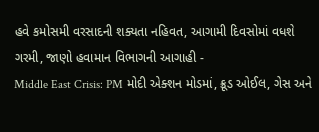હવે કમોસમી વરસાદની શક્યતા નહિવત, આગામી દિવસોમાં વધશે ગરમી, જાણો હવામાન વિભાગની આગાહી -
Middle East Crisis: PM મોદી એક્શન મોડમાં, ક્રૂડ ઓઈલ, ગેસ અને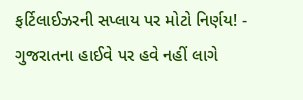ફર્ટિલાઈઝરની સપ્લાય પર મોટો નિર્ણય! -
ગુજરાતના હાઈવે પર હવે નહીં લાગે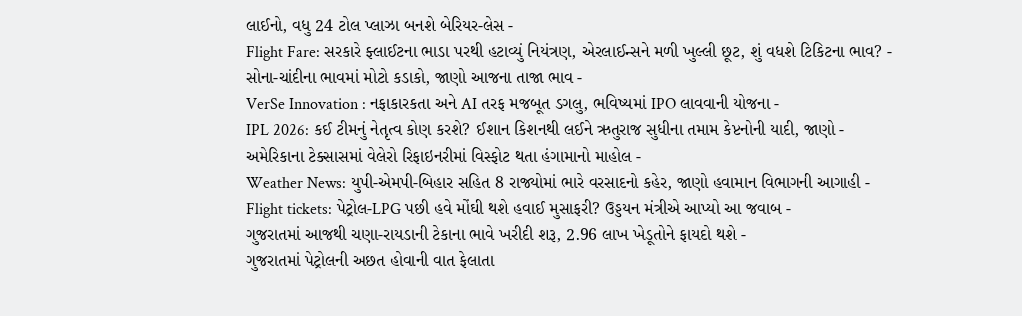લાઈનો, વધુ 24 ટોલ પ્લાઝા બનશે બેરિયર-લેસ -
Flight Fare: સરકારે ફ્લાઈટના ભાડા પરથી હટાવ્યું નિયંત્રણ, એરલાઈન્સને મળી ખુલ્લી છૂટ, શું વધશે ટિકિટના ભાવ? -
સોના-ચાંદીના ભાવમાં મોટો કડાકો, જાણો આજના તાજા ભાવ -
VerSe Innovation : નફાકારકતા અને AI તરફ મજબૂત ડગલુ, ભવિષ્યમાં IPO લાવવાની યોજના -
IPL 2026: કઈ ટીમનું નેતૃત્વ કોણ કરશે? ઈશાન કિશનથી લઈને ઋતુરાજ સુધીના તમામ કેપ્ટનોની યાદી, જાણો -
અમેરિકાના ટેક્સાસમાં વેલેરો રિફાઇનરીમાં વિસ્ફોટ થતા હંગામાનો માહોલ -
Weather News: યુપી-એમપી-બિહાર સહિત 8 રાજ્યોમાં ભારે વરસાદનો કહેર, જાણો હવામાન વિભાગની આગાહી -
Flight tickets: પેટ્રોલ-LPG પછી હવે મોંઘી થશે હવાઈ મુસાફરી? ઉડ્ડયન મંત્રીએ આપ્યો આ જવાબ -
ગુજરાતમાં આજથી ચણા-રાયડાની ટેકાના ભાવે ખરીદી શરૂ, 2.96 લાખ ખેડૂતોને ફાયદો થશે -
ગુજરાતમાં પેટ્રોલની અછત હોવાની વાત ફેલાતા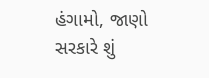હંગામો, જાણો સરકારે શું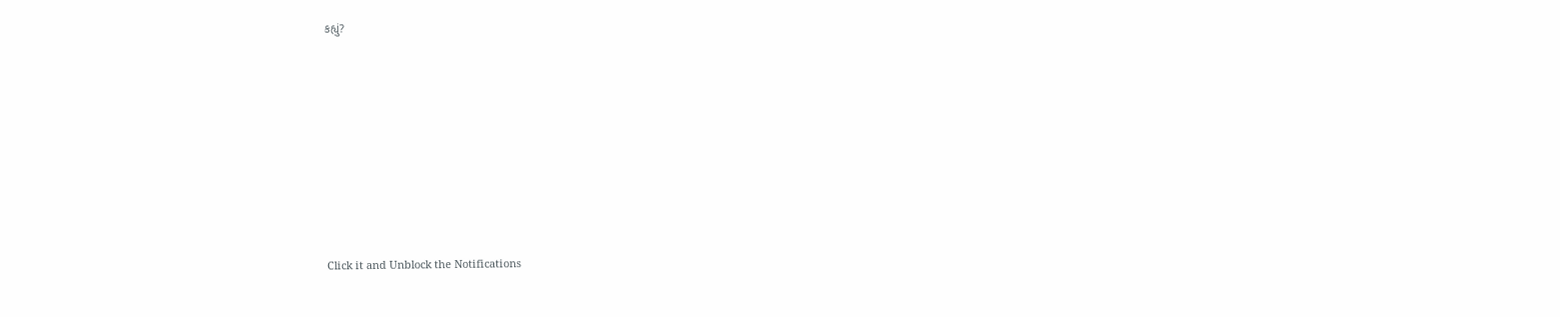કહ્યું?










Click it and Unblock the Notifications